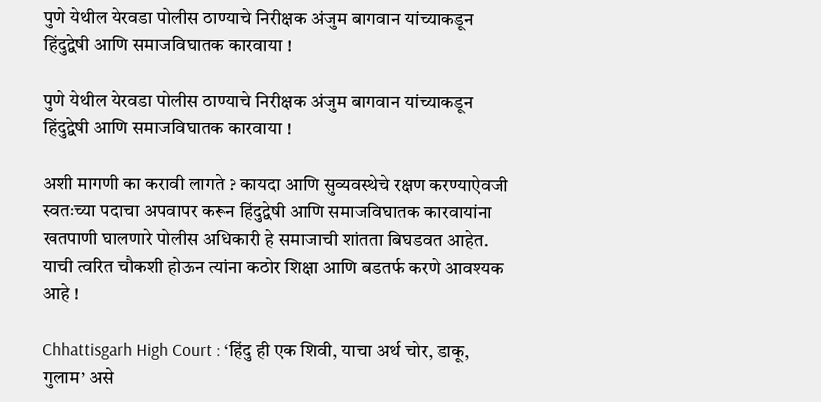पुणे येथील येरवडा पोलीस ठाण्याचे निरीक्षक अंजुम बागवान यांच्याकडून हिंदुद्वेषी आणि समाजविघातक कारवाया !

पुणे येथील येरवडा पोलीस ठाण्याचे निरीक्षक अंजुम बागवान यांच्याकडून हिंदुद्वेषी आणि समाजविघातक कारवाया !

अशी मागणी का करावी लागते ? कायदा आणि सुव्यवस्थेचे रक्षण करण्याऐवजी स्वतःच्या पदाचा अपवापर करून हिंदुद्वेषी आणि समाजविघातक कारवायांना खतपाणी घालणारे पोलीस अधिकारी हे समाजाची शांतता बिघडवत आहेत.  याची त्वरित चौकशी होऊन त्यांना कठोर शिक्षा आणि बडतर्फ करणे आवश्यक आहे !

Chhattisgarh High Court : ‘हिंदु ही एक शिवी, याचा अर्थ चोर, डाकू, गुलाम’ असे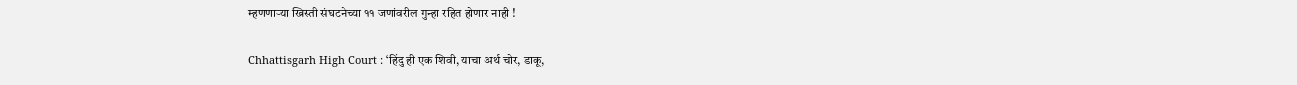म्हणणार्‍या ख्रिस्ती संघटनेच्या ११ जणांवरील गुन्हा रहित होणार नाही !

Chhattisgarh High Court : ‘हिंदु ही एक शिवी, याचा अर्थ चोर, डाकू,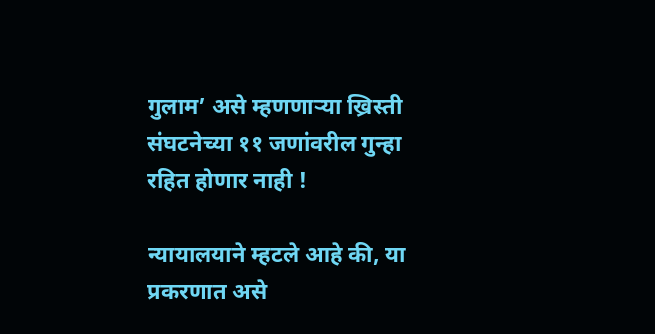गुलाम’ असे म्हणणार्‍या ख्रिस्ती संघटनेच्या ११ जणांवरील गुन्हा रहित होणार नाही !

न्यायालयाने म्हटले आहे की, या प्रकरणात असे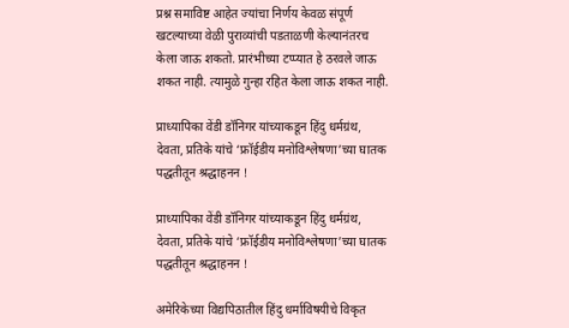प्रश्न समाविष्ट आहेत ज्यांचा निर्णय केवळ संपूर्ण खटल्याच्या वेळी पुराव्यांची पडताळणी केल्यानंतरच केला जाऊ शकतो. प्रारंभीच्या टप्प्यात हे ठरवले जाऊ शकत नाही. त्यामुळे गुन्हा रहित केला जाऊ शकत नाही.

प्राध्यापिका वेंडी डॉनिगर यांच्याकडून हिंदु धर्मग्रंथ, देवता, प्रतिके यांचे ‘फ्रॉईडीय मनोविश्लेषणा’च्या घातक पद्धतीतून श्रद्धाहनन !

प्राध्यापिका वेंडी डॉनिगर यांच्याकडून हिंदु धर्मग्रंथ, देवता, प्रतिके यांचे ‘फ्रॉईडीय मनोविश्लेषणा’च्या घातक पद्धतीतून श्रद्धाहनन !

अमेरिकेच्या विद्यपिठातील हिंदु धर्माविषयीचे विकृत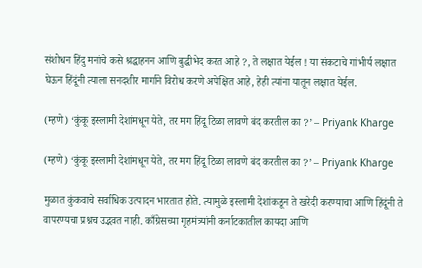संशोधन हिंदु मनांचे कसे श्रद्धाहनन आणि बुद्धीभेद करत आहे ?, ते लक्षात येईल ! या संकटाचे गांभीर्य लक्षात घेऊन हिंदूंनी त्याला सनदशीर मार्गाने विरोध करणे अपेक्षित आहे, हेही त्यांना यातून लक्षात येईल.

(म्हणे) ‘कुंकू इस्लामी देशांमधून येते, तर मग हिंदू टिळा लावणे बंद करतील का ?’ – Priyank Kharge

(म्हणे) ‘कुंकू इस्लामी देशांमधून येते, तर मग हिंदू टिळा लावणे बंद करतील का ?’ – Priyank Kharge

मुळात कुंकवाचे सर्वाधिक उत्पादन भारतात होते. त्यामुळे इस्लामी देशांकडून ते खरेदी करण्याचा आणि हिंदूंनी ते वापरण्यचा प्रश्नच उद्भवत नाही. काँग्रेसच्या गृहमंत्र्यांनी कर्नाटकातील कायदा आणि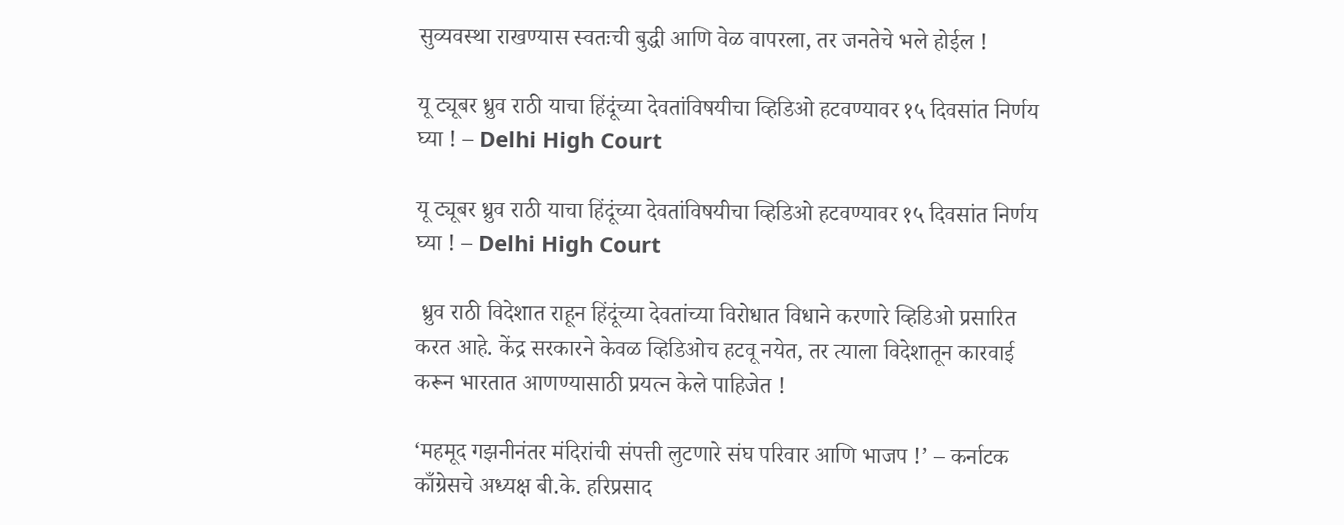सुव्यवस्था राखण्यास स्वतःची बुद्धी आणि वेळ वापरला, तर जनतेचे भले होईल !

यू ट्यूबर ध्रुव राठी याचा हिंदूंच्या देवतांविषयीचा व्हिडिओ हटवण्यावर १५ दिवसांत निर्णय घ्या ! – Delhi High Court

यू ट्यूबर ध्रुव राठी याचा हिंदूंच्या देवतांविषयीचा व्हिडिओ हटवण्यावर १५ दिवसांत निर्णय घ्या ! – Delhi High Court

 ध्रुव राठी विदेशात राहून हिंदूंच्या देवतांच्या विरोधात विधाने करणारे व्हिडिओ प्रसारित करत आहे. केंद्र सरकारने केवळ व्हिडिओच हटवू नयेत, तर त्याला विदेशातून कारवाई करून भारतात आणण्यासाठी प्रयत्न केले पाहिजेत !

‘महमूद गझनीनंतर मंदिरांची संपत्ती लुटणारे संघ परिवार आणि भाजप !’ – कर्नाटक काँग्रेसचे अध्यक्ष बी.के. हरिप्रसाद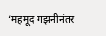‘महमूद गझनीनंतर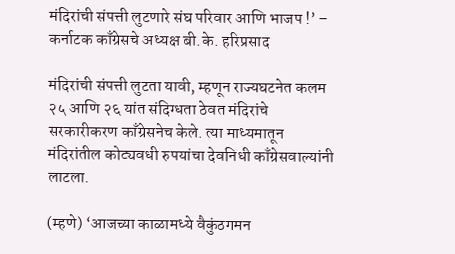मंदिरांची संपत्ती लुटणारे संघ परिवार आणि भाजप !’ – कर्नाटक काँग्रेसचे अध्यक्ष बी.के. हरिप्रसाद

मंदिरांची संपत्ती लुटता यावी, म्हणून राज्यघटनेत कलम २५ आणि २६ यांत संदिग्धता ठेवत मंदिरांचे सरकारीकरण काँग्रेसनेच केले. त्या माध्यमातून मंदिरांतील कोट्यवधी रुपयांचा देवनिधी काँग्रेसवाल्यांनी लाटला.

(म्हणे) ‘आजच्या काळामध्ये वैकुंठगमन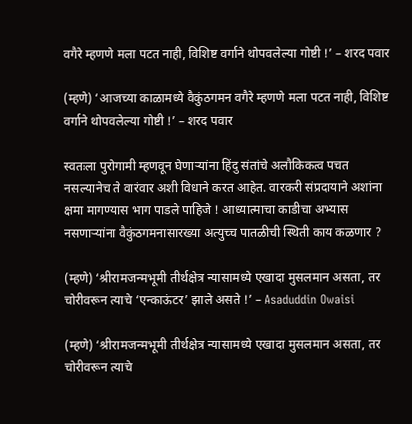वगैरे म्हणणे मला पटत नाही, विशिष्ट वर्गाने थोपवलेल्या गोष्टी !’ – शरद पवार

(म्हणे) ‘आजच्या काळामध्ये वैकुंठगमन वगैरे म्हणणे मला पटत नाही, विशिष्ट वर्गाने थोपवलेल्या गोष्टी !’ – शरद पवार

स्वतःला पुरोगामी म्हणवून घेणार्‍यांना हिंदु संतांचे अलौकिकत्व पचत नसल्यानेच ते वारंवार अशी विधाने करत आहेत. वारकरी संप्रदायाने अशांना क्षमा मागण्यास भाग पाडले पाहिजे ! आध्यात्माचा काडीचा अभ्यास नसणार्‍यांना वैकुंठगमनासारख्या अत्युच्च पातळीची स्थिती काय कळणार ?

(म्हणे) ‘श्रीरामजन्मभूमी तीर्थक्षेत्र न्यासामध्ये एखादा मुसलमान असता, तर चोरीवरून त्याचे ‘एन्काऊंटर’ झाले असते !’ – Asaduddin Owaisi

(म्हणे) ‘श्रीरामजन्मभूमी तीर्थक्षेत्र न्यासामध्ये एखादा मुसलमान असता, तर चोरीवरून त्याचे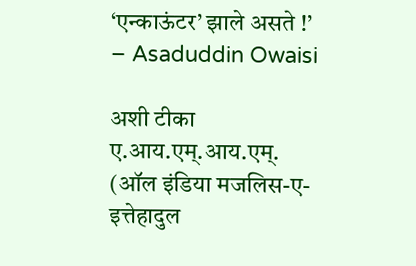‘एन्काऊंटर’ झाले असते !’ – Asaduddin Owaisi

अशी टीका ए.आय.एम्.आय.एम्. (ऑल इंडिया मजलिस-ए-इत्तेहादुल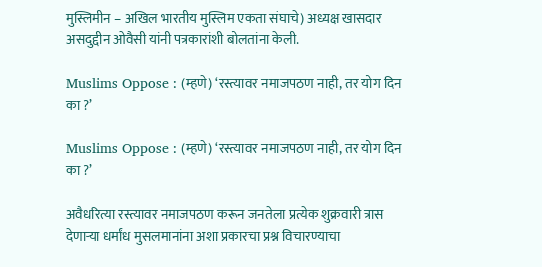मुस्लिमीन – अखिल भारतीय मुस्लिम एकता संघाचे) अध्यक्ष खासदार असदुद्दीन ओवैसी यांनी पत्रकारांशी बोलतांना केली.

Muslims Oppose : (म्हणे) ‘रस्त्यावर नमाजपठण नाही, तर योग दिन का ?’

Muslims Oppose : (म्हणे) ‘रस्त्यावर नमाजपठण नाही, तर योग दिन का ?’

अवैधरित्या रस्त्यावर नमाजपठण करून जनतेला प्रत्येक शुक्रवारी त्रास देणार्‍या धर्मांध मुसलमानांना अशा प्रकारचा प्रश्न विचारण्याचा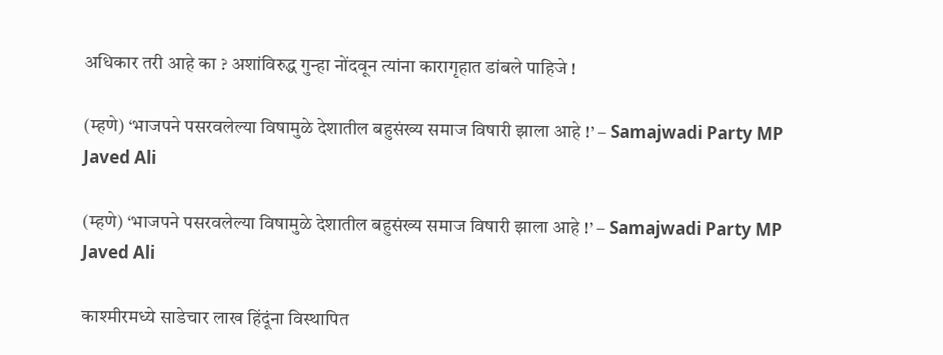अधिकार तरी आहे का ? अशांविरुद्ध गुन्हा नोंदवून त्यांना कारागृहात डांबले पाहिजे !

(म्हणे) ‘भाजपने पसरवलेल्या विषामुळे देशातील बहुसंख्य समाज विषारी झाला आहे !’ – Samajwadi Party MP Javed Ali

(म्हणे) ‘भाजपने पसरवलेल्या विषामुळे देशातील बहुसंख्य समाज विषारी झाला आहे !’ – Samajwadi Party MP Javed Ali

काश्मीरमध्ये साडेचार लाख हिंदूंना विस्थापित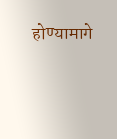होण्यामागे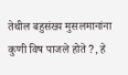तेथील बहुसंख्य मुसलमानांना कुणी विष पाजले होते ?, हे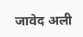जावेद अली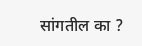सांगतील का ?